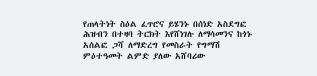የጠላትነት ስዕል ፈጥሮና ይሄንኑ በሰነድ አስደግፎ ሕዝብን በተዛባ ትርክት እየሸነገሉ ለማሳመንና ከጎኑ አሰልፎ ጋሻ ለማድረግ የመስራት የግማሽ ምዕተዓመት ልምድ ያለው አሸባሪው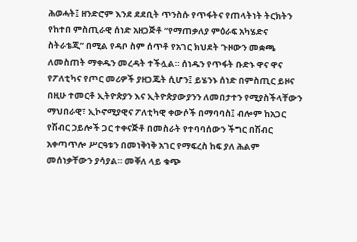ሕወሓት፤ ዘንድሮም እንደ ደደቢት ጥንስሱ የጥፋትና የጠላትነት ትርክትን የከተበ ምስጢራዊ ሰነድ አዘጋጅቶ “የማጠቃለያ ምዕራፍ አካሄድና ስትራቴጂ” በሚል የዳቦ ስም ሰጥቶ የአገር ክህደት ጉዞውን መቋጫ ለመስጠት ማቀዱን መረዳት ተችሏል። ሰነዱን የጥፋት ቡድኑ ዋና ዋና የፖለቲካና የጦር መሪዎች ያዘጋጁት ሲሆን፤ ይሄንኑ ሰነድ በምስጢር ይዞና በዚሁ ተመርቶ ኢትዮጵያን እና ኢትዮጵያውያንን ለመበታተን የሚያስችላቸውን ማህበራዊ፣ ኢኮኖሚያዊና ፖለቲካዊ ቀውሶች በማባባስ፤ ብሎም ከአጋር የሽብር ኃይሎች ጋር ተቀናጅቶ በመስራት የተባባሰውን ችግር በሽብር አቀጣጥሎ ሥርዓቱን በመነቅነቅ አገር የማፍረስ ከፍ ያለ ሕልም መሰነቃቸውን ያሳያል። መቐለ ላይ ቁጭ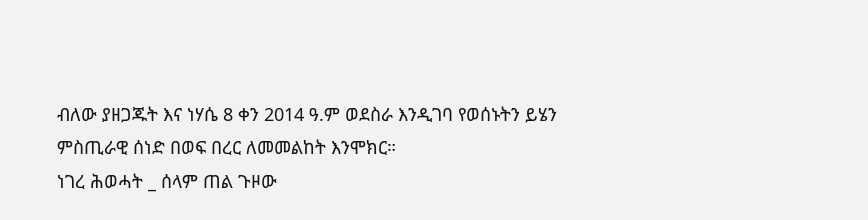ብለው ያዘጋጁት እና ነሃሴ 8 ቀን 2014 ዓ.ም ወደስራ እንዲገባ የወሰኑትን ይሄን ምስጢራዊ ሰነድ በወፍ በረር ለመመልከት እንሞክር።
ነገረ ሕወሓት _ ሰላም ጠል ጉዞው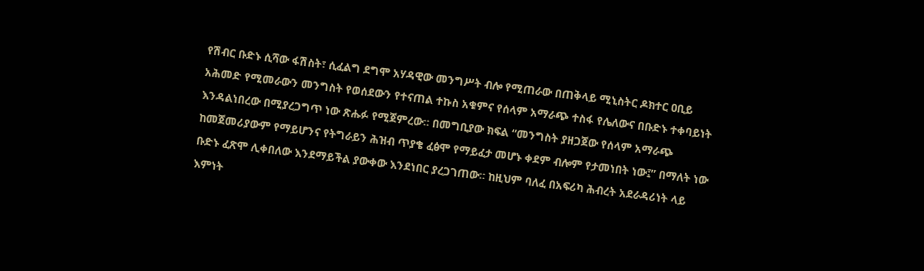የሽብር ቡድኑ ሲሻው ፋሽስት፣ ሲፈልግ ደግሞ አሃዳዊው መንግሥት ብሎ የሚጠራው በጠቅላይ ሚኒስትር ዶክተር ዐቢይ አሕመድ የሚመራውን መንግስት የወሰደውን የተናጠል ተኩስ አቁምና የሰላም አማራጭ ተስፋ የሌለውና በቡድኑ ተቀባይነት እንዳልነበረው በሚያረጋግጥ ነው ጽሑፉ የሚጀምረው። በመግቢያው ክፍል “መንግስት ያዘጋጀው የሰላም አማራጭ ከመጀመሪያውም የማይሆንና የትግራይን ሕዝብ ጥያቄ ፈፅሞ የማይፈታ መሆኑ ቀደም ብሎም የታመነበት ነው፤” በማለት ነው ቡድኑ ፈጽሞ ሊቀበለው እንደማይችል ያውቀው እንደነበር ያረጋገጠው። ከዚህም ባለፈ በአፍሪካ ሕብረት አደራዳሪነት ላይ እምነት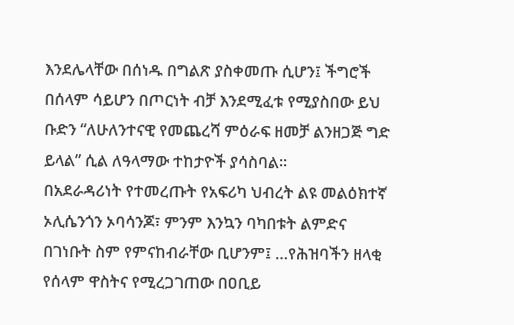እንደሌላቸው በሰነዱ በግልጽ ያስቀመጡ ሲሆን፤ ችግሮች በሰላም ሳይሆን በጦርነት ብቻ እንደሚፈቱ የሚያስበው ይህ ቡድን “ለሁለንተናዊ የመጨረሻ ምዕራፍ ዘመቻ ልንዘጋጅ ግድ ይላል” ሲል ለዓላማው ተከታዮች ያሳስባል።
በአደራዳሪነት የተመረጡት የአፍሪካ ህብረት ልዩ መልዕክተኛ ኦሊሴንጎን ኦባሳንጆ፣ ምንም እንኳን ባካበቱት ልምድና በገነቡት ስም የምናከብራቸው ቢሆንም፤ …የሕዝባችን ዘላቂ የሰላም ዋስትና የሚረጋገጠው በዐቢይ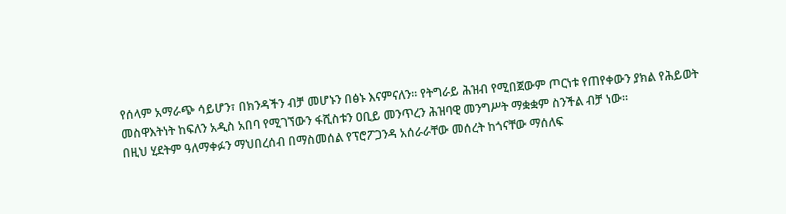የሰላም አማራጭ ሳይሆን፣ በክንዳችን ብቻ መሆኑን በፅኑ እናምናለን። የትግራይ ሕዝብ የሚበጀውም ጦርነቱ የጠየቀውን ያክል የሕይወት መስዋእትነት ከፍለን አዲስ አበባ የሚገኘውን ፋሺስቱን ዐቢይ መንጥረን ሕዝባዊ መንግሥት ማቋቋም ስንችል ብቻ ነው።
በዚህ ሂደትም ዓለማቀፉን ማህበረሰብ በማስመሰል የፕሮፖጋንዳ አሰራራቸው መሰረት ከጎናቸው ማሰለፍ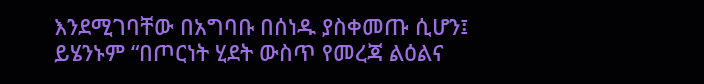እንደሚገባቸው በአግባቡ በሰነዱ ያስቀመጡ ሲሆን፤ ይሄንኑም “በጦርነት ሂደት ውስጥ የመረጃ ልዕልና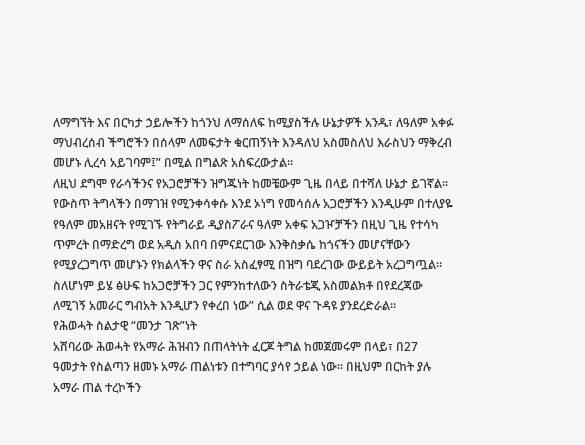ለማግኘት እና በርካታ ኃይሎችን ከጎንህ ለማሰለፍ ከሚያስችሉ ሁኔታዎች አንዱ፣ ለዓለም አቀፉ ማህብረሰብ ችግሮችን በሰላም ለመፍታት ቁርጠኝነት እንዳለህ አስመስለህ እራስህን ማቅረብ መሆኑ ሊረሳ አይገባም፤” በሚል በግልጽ አስፍረውታል።
ለዚህ ደግሞ የራሳችንና የአጋሮቻችን ዝግጁነት ከመቼውም ጊዜ በላይ በተሻለ ሁኔታ ይገኛል። የውስጥ ትግላችን በማገዝ የሚንቀሳቀሱ እንደ ኦነግ የመሳሰሉ አጋሮቻችን እንዲሁም በተለያዬ የዓለም መአዘናት የሚገኙ የትግራይ ዲያስፖራና ዓለም አቀፍ አጋዦቻችን በዚህ ጊዜ የተሳካ ጥምረት በማድረግ ወደ አዲስ አበባ በምናደርገው እንቅስቃሴ ከጎናችን መሆናቸውን የሚያረጋግጥ መሆኑን የክልላችን ዋና ስራ አስፈፃሚ በዝግ ባደረገው ውይይት አረጋግጧል። ስለሆነም ይሄ ፅሁፍ ከአጋሮቻችን ጋር የምንከተለውን ስትራቴጂ አስመልክቶ በየደረጃው ለሚገኝ አመራር ግብአት እንዲሆን የቀረበ ነው” ሲል ወደ ዋና ጉዳዩ ያንደረድራል።
የሕወሓት ስልታዊ “መንታ ገጽ”ነት
አሸባሪው ሕወሓት የአማራ ሕዝብን በጠላትነት ፈርጆ ትግል ከመጀመሩም በላይ፣ በ27 ዓመታት የስልጣን ዘመኑ አማራ ጠልነቱን በተግባር ያሳየ ኃይል ነው። በዚህም በርከት ያሉ አማራ ጠል ተረኮችን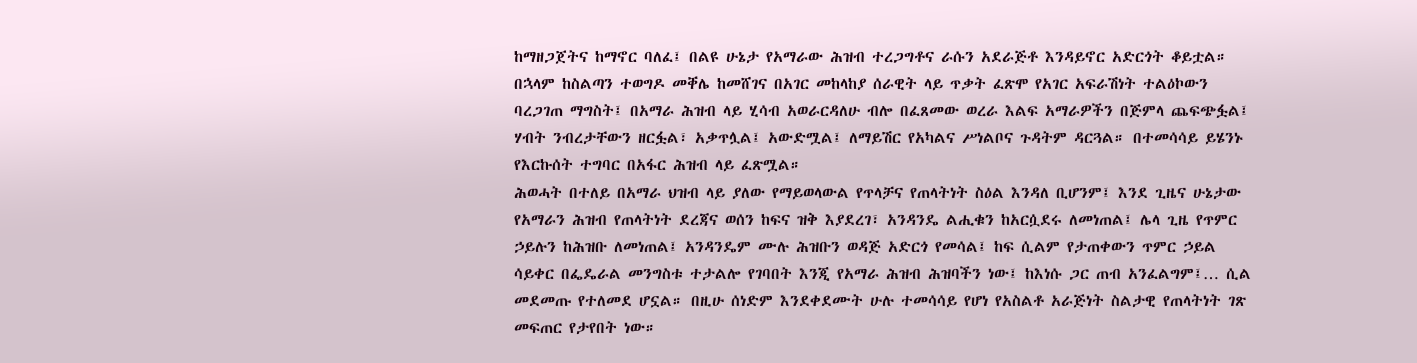ከማዘጋጀትና ከማኖር ባለፈ፤ በልዩ ሁኔታ የአማራው ሕዝብ ተረጋግቶና ራሱን አደራጅቶ እንዳይኖር አድርጎት ቆይቷል። በኋላም ከስልጣን ተወግዶ መቐሌ ከመሸገና በአገር መከላከያ ሰራዊት ላይ ጥቃት ፈጽሞ የአገር አፍራሽነት ተልዕኮውን ባረጋገጠ ማግስት፤ በአማራ ሕዝብ ላይ ሂሳብ አወራርዳለሁ ብሎ በፈጸመው ወረራ እልፍ አማራዎችን በጅምላ ጨፍጭፏል፤ ሃብት ንብረታቸውን ዘርፏል፣ አቃጥሏል፤ አውድሟል፤ ለማይሽር የአካልና ሥነልቦና ጉዳትም ዳርጓል። በተመሳሳይ ይሄንኑ የእርኩሰት ተግባር በአፋር ሕዝብ ላይ ፈጽሟል።
ሕወሓት በተለይ በአማራ ህዝብ ላይ ያለው የማይወላውል የጥላቻና የጠላትነት ስዕል እንዳለ ቢሆንም፤ እንደ ጊዜና ሁኔታው የአማራን ሕዝብ የጠላትነት ደረጃና ወሰን ከፍና ዝቅ እያደረገ፣ አንዳንዴ ልሒቁን ከአርሷደሩ ለመነጠል፤ ሌላ ጊዜ የጥምር ኃይሉን ከሕዝቡ ለመነጠል፤ አንዳንዴም ሙሉ ሕዝቡን ወዳጅ አድርጎ የመሳል፤ ከፍ ሲልም የታጠቀውን ጥምር ኃይል ሳይቀር በፌዴራል መንግስቱ ተታልሎ የገባበት እንጂ የአማራ ሕዝብ ሕዝባችን ነው፤ ከእነሱ ጋር ጠብ አንፈልግም፤… ሲል መደመጡ የተለመደ ሆኗል። በዚሁ ሰነድም እንደቀደሙት ሁሉ ተመሳሳይ የሆነ የአስልቶ አራጅነት ስልታዊ የጠላትነት ገጽ መፍጠር የታየበት ነው።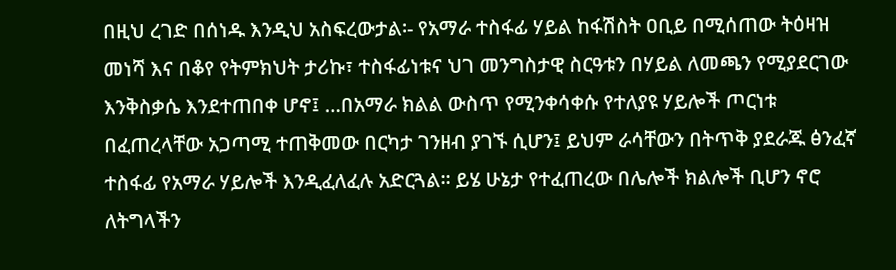በዚህ ረገድ በሰነዱ እንዲህ አስፍረውታል፡- የአማራ ተስፋፊ ሃይል ከፋሽስት ዐቢይ በሚሰጠው ትዕዛዝ መነሻ እና በቆየ የትምክህት ታሪኩ፣ ተስፋፊነቱና ህገ መንግስታዊ ስርዓቱን በሃይል ለመጫን የሚያደርገው እንቅስቃሴ እንደተጠበቀ ሆኖ፤ …በአማራ ክልል ውስጥ የሚንቀሳቀሱ የተለያዩ ሃይሎች ጦርነቱ በፈጠረላቸው አጋጣሚ ተጠቅመው በርካታ ገንዘብ ያገኙ ሲሆን፤ ይህም ራሳቸውን በትጥቅ ያደራጁ ፅንፈኛ ተስፋፊ የአማራ ሃይሎች እንዲፈለፈሉ አድርጓል። ይሄ ሁኔታ የተፈጠረው በሌሎች ክልሎች ቢሆን ኖሮ ለትግላችን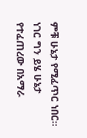ምቹ ሁኔታ የሚፈጥር ነበር። ነገር ግን ይሄ ሁኔታ የተፈጠረው በአማራ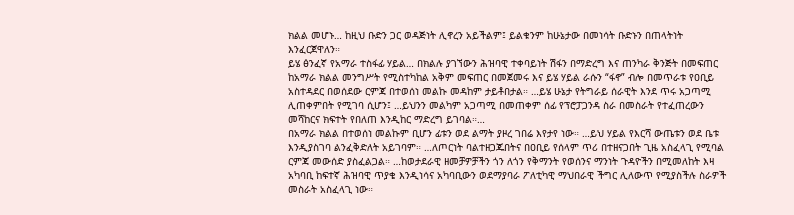ክልል መሆኑ… ከዚህ ቡድን ጋር ወዳጅነት ሊኖረን አይችልም፤ ይልቁንም ከሁኔታው በመነሳት ቡድኑን በጠላትነት እንፈርጀዋለን።
ይሄ ፅንፈኛ የአማራ ተስፋፊ ሃይል… በክልሉ ያገኘውን ሕዝባዊ ተቀባይነት ሽፋን በማድረግ እና ጠንካራ ቅንጅት በመፍጠር ከአማራ ክልል መንግሥት የሚስተካከል አቅም መፍጠር በመጀመሩ እና ይሄ ሃይል ራሱን “ፋኖ” ብሎ በመጥራቱ የዐቢይ አስተዳደር በወሰደው ርምጃ በተወሰነ መልኩ መዳከም ታይቶበታል። …ይሄ ሁኔታ የትግራይ ሰራዊት እንደ ጥሩ አጋጣሚ ሊጠቀምበት የሚገባ ሲሆን፤ …ይህንን መልካም አጋጣሚ በመጠቀም ሰፊ የፕሮፓጋንዳ ስራ በመስራት የተፈጠረውን መሻከርና ክፍተት የበለጠ እንዲከር ማድረግ ይገባል።…
በአማራ ክልል በተወሰነ መልኩም ቢሆን ፊቱን ወደ ልማት ያዞረ ገበሬ እየታየ ነው። …ይህ ሃይል የእርሻ ውጤቱን ወደ ቤቱ እንዲያስገባ ልንፈቅድለት አይገባም። …ለጦርነት ባልተዘጋጁበትና በዐቢይ የሰላም ጥሪ በተዘናጋበት ጊዜ አስፈላጊ የሚባል ርምጃ መውሰድ ያስፈልጋል። …ከወታደራዊ ዘመቻዎቻችን ጎን ለጎን የቅማንት የወሰንና ማንነት ጉዳዮችን በሚመለከት እዛ አካባቢ ከፍተኛ ሕዝባዊ ጥያቄ እንዲነሳና አካባቢውን ወደማያባራ ፖለቲካዊ ማህበራዊ ችግር ሊለውጥ የሚያስችሉ ስራዎች መስራት አስፈላጊ ነው።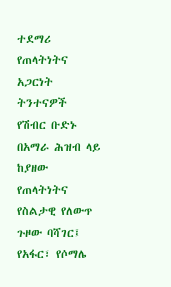ተደማሪ የጠላትነትና አጋርነት ትንተናዎች
የሽብር ቡድኑ በአማራ ሕዝብ ላይ ከያዘው የጠላትነትና የስልታዊ የለውጥ ጉዞው ባሻገር፤ የአፋር፣ የሶማሌ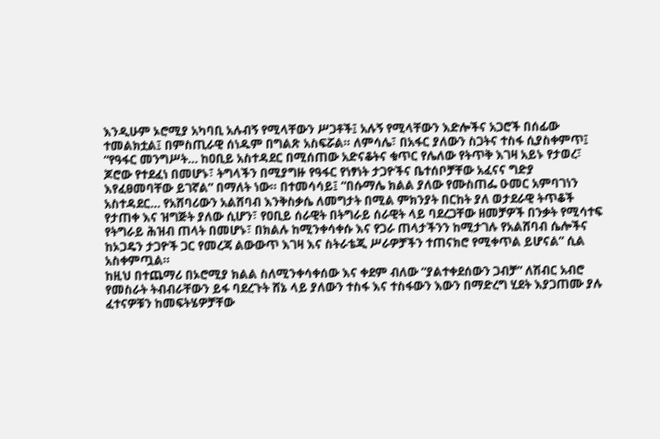እንዲሁም ኦሮሚያ አካባቢ አሉብኝ የሚላቸውን ሥጋቶች፤ አሉኝ የሚላቸውን እድሎችና አጋሮች በሰፊው ተመልክቷል፤ በምስጢራዊ ሰነዱም በግልጽ አስፍሯል። ለምሳሌ፣ በአፋር ያለውን ስጋትና ተስፋ ሲያስቀምጥ፤ “የዓፋር መንግሥት… ከዐቢይ አስተዳደር በሚሰጠው አድናቆትና ቁጥር የሌለው የትጥቅ እገዛ አይኑ የታወረ፣ ጆሮው የተደፈነ በመሆኑ፣ ትግላችን በሚያግዙ የዓፋር የነፃነት ታጋዮችና ቤተሰቦቻቸው አፈናና ግድያ እየፈፀመባቸው ይገኛል” በማለት ነው። በተመሳሳይ፤ “በሱማሌ ክልል ያለው የሙስጠፌ ዑመር አምባገነን አስተዳደር… የአሸባሪውን አልሸባብ እንቅስቃሴ ለመግታት በሚል ምክንያት በርከት ያለ ወታደራዊ ትጥቆች የታጠቀ እና ዝግጅት ያለው ሲሆን፣ የዐቢይ ሰራዊት በትግራይ ሰራዊት ላይ ባደረጋቸው ዘመቻዎች በንቃት የሚሳተፍ የትግራይ ሕዝብ ጠላት በመሆኑ፣ በክልሉ ከሚንቀሳቀሱ እና የጋራ ጠላታችንን ከሚታገሉ የአልሸባብ ሴሎችና ከኦጋዴን ታጋዮች ጋር የመረጃ ልውውጥ እገዛ እና ስትራቴጂ ሥራዎቻችን ተጠናክሮ የሚቀጥል ይሆናል” ሲል አስቀምጧል።
ከዚህ በተጨማሪ በኦሮሚያ ክልል ስለሚንቀሳቀሰው እና ቀደም ብለው “ያልተቀደሰውን ጋብቻ” ለሽብር አብሮ የመስራት ትብብራቸውን ይፋ ባደረጉት ሸኔ ላይ ያለውን ተስፋ እና ተስፋውን እውን በማድረግ ሂደት እያጋጠሙ ያሉ ፈተናዎቹን ከመፍትሄዎቻቸው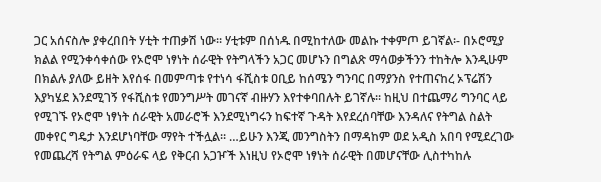ጋር አሰናስሎ ያቀረበበት ሃቲት ተጠቃሽ ነው። ሃቲቱም በሰነዱ በሚከተለው መልኩ ተቀምጦ ይገኛል፡- በኦሮሚያ ክልል የሚንቀሳቀሰው የኦሮሞ ነፃነት ሰራዊት የትግላችን አጋር መሆኑን በግልጽ ማሳወቃችንን ተከትሎ እንዲሁም በክልሉ ያለው ይዘት እየሰፋ በመምጣቱ የተነሳ ፋሺስቱ ዐቢይ ከሰሜን ግንባር በማያንስ የተጠናከረ ኦፕሬሽን እያካሄደ እንደሚገኝ የፋሺስቱ የመንግሥት መገናኛ ብዙሃን እየተቀባበሉት ይገኛሉ። ከዚህ በተጨማሪ ግንባር ላይ የሚገኙ የኦሮሞ ነፃነት ሰራዊት አመራሮች እንደሚነግሩን ከፍተኛ ጉዳት እየደረሰባቸው እንዳለና የትግል ስልት መቀየር ግዴታ እንደሆነባቸው ማየት ተችሏል። …ይሁን እንጂ መንግስትን በማዳከም ወደ አዲስ አበባ የሚደረገው የመጨረሻ የትግል ምዕራፍ ላይ የቅርብ አጋዦች እነዚህ የኦሮሞ ነፃነት ሰራዊት በመሆናቸው ሊስተካከሉ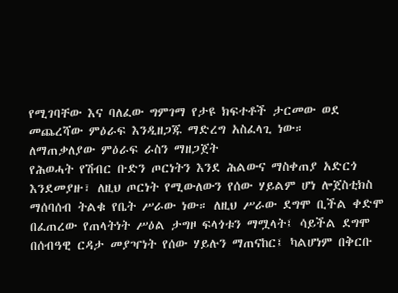የሚገባቸው እና ባለፈው ግምገማ የታዩ ክፍተቶች ታርመው ወደ መጨረሻው ምዕራፍ እንዲዘጋጁ ማድረግ አስፈላጊ ነው።
ለማጠቃለያው ምዕራፍ ራስን ማዘጋጀት
የሕወሓት የሽብር ቡድን ጦርነትን እንደ ሕልውና ማስቀጠያ አድርጎ እንደመያዙ፣ ለዚህ ጦርነት የሚውለውን የሰው ሃይልም ሆነ ሎጀስቲክስ ማሰባሰብ ትልቁ የቤት ሥራው ነው። ለዚህ ሥራው ደግሞ ቢችል ቀድሞ በፈጠረው የጠላትነት ሥዕል ታግዞ ፍላጎቱን ማሟላት፤ ሳይችል ደግሞ በሰብዓዊ ርዳታ መያዣነት የሰው ሃይሉን ማጠናከር፤ ካልሆነም በቅርቡ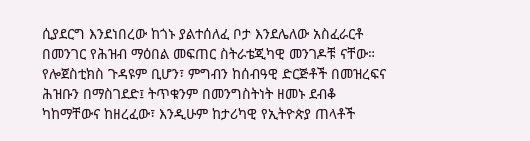ሲያደርግ እንደነበረው ከጎኑ ያልተሰለፈ ቦታ እንደሌለው አስፈራርቶ በመንገር የሕዝብ ማዕበል መፍጠር ስትራቴጂካዊ መንገዶቹ ናቸው። የሎጀስቲክስ ጉዳዩም ቢሆን፣ ምግብን ከሰብዓዊ ድርጅቶች በመዝረፍና ሕዝቡን በማስገደድ፤ ትጥቁንም በመንግስትነት ዘመኑ ደብቆ ካከማቸውና ከዘረፈው፣ እንዲሁም ከታሪካዊ የኢትዮጵያ ጠላቶች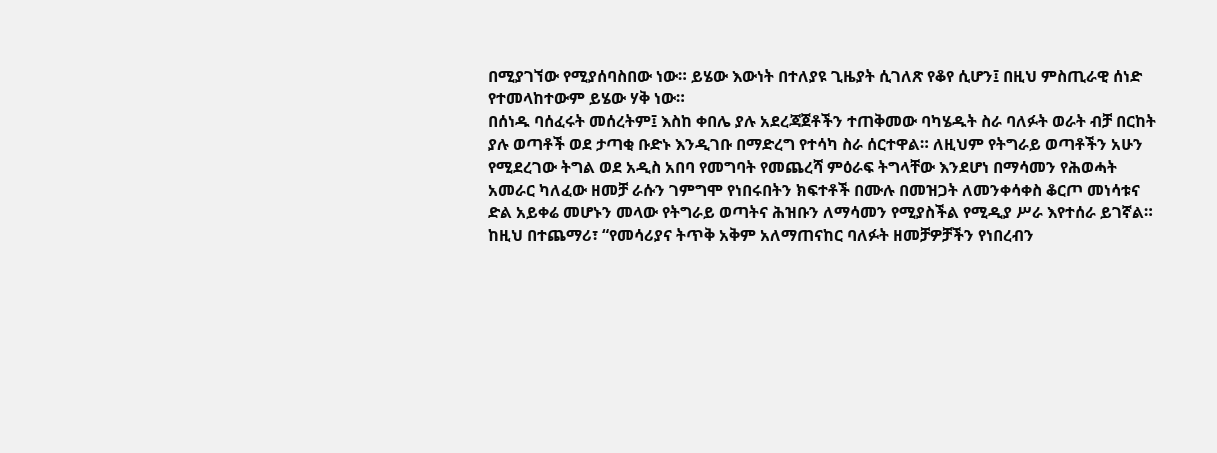በሚያገኘው የሚያሰባስበው ነው። ይሄው እውነት በተለያዩ ጊዜያት ሲገለጽ የቆየ ሲሆን፤ በዚህ ምስጢራዊ ሰነድ የተመላከተውም ይሄው ሃቅ ነው።
በሰነዱ ባሰፈሩት መሰረትም፤ እስከ ቀበሌ ያሉ አደረጃጀቶችን ተጠቅመው ባካሄዱት ስራ ባለፉት ወራት ብቻ በርከት ያሉ ወጣቶች ወደ ታጣቂ ቡድኑ እንዲገቡ በማድረግ የተሳካ ስራ ሰርተዋል። ለዚህም የትግራይ ወጣቶችን አሁን የሚደረገው ትግል ወደ አዲስ አበባ የመግባት የመጨረሻ ምዕራፍ ትግላቸው እንደሆነ በማሳመን የሕወሓት አመራር ካለፈው ዘመቻ ራሱን ገምግሞ የነበሩበትን ክፍተቶች በሙሉ በመዝጋት ለመንቀሳቀስ ቆርጦ መነሳቱና ድል አይቀሬ መሆኑን መላው የትግራይ ወጣትና ሕዝቡን ለማሳመን የሚያስችል የሚዲያ ሥራ እየተሰራ ይገኛል።
ከዚህ በተጨማሪ፣ “የመሳሪያና ትጥቅ አቅም አለማጠናከር ባለፉት ዘመቻዎቻችን የነበረብን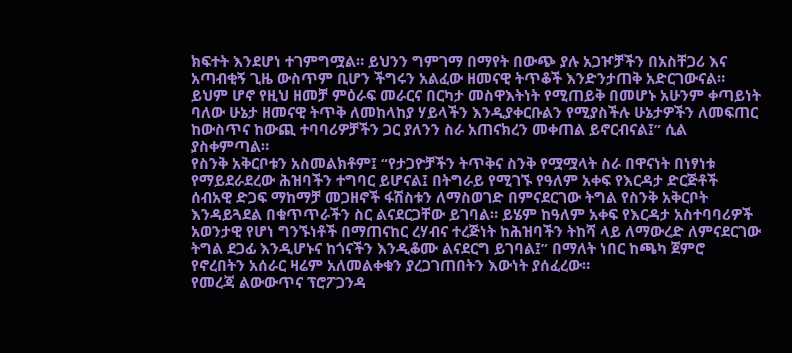ክፍተት እንደሆነ ተገምግሟል። ይህንን ግምገማ በማየት በውጭ ያሉ አጋዦቻችን በአስቸጋሪ እና አጣብቂኝ ጊዜ ውስጥም ቢሆን ችግሩን አልፈው ዘመናዊ ትጥቆች እንድንታጠቅ አድርገውናል። ይህም ሆኖ የዚህ ዘመቻ ምዕራፍ መራርና በርካታ መስዋእትነት የሚጠይቅ በመሆኑ አሁንም ቀጣይነት ባለው ሁኔታ ዘመናዊ ትጥቅ ለመከላከያ ሃይላችን እንዲያቀርቡልን የሚያስችሉ ሁኔታዎችን ለመፍጠር ከውስጥና ከውጪ ተባባሪዎቻችን ጋር ያለንን ስራ አጠናክረን መቀጠል ይኖርብናል፤” ሲል ያስቀምጣል።
የስንቅ አቅርቦቱን አስመልክቶም፤ “የታጋዮቻችን ትጥቅና ስንቅ የሟሟላት ስራ በዋናነት በነፃነቱ የማይደራደረው ሕዝባችን ተግባር ይሆናል፤ በትግራይ የሚገኙ የዓለም አቀፍ የእርዳታ ድርጅቶች ሰብአዊ ድጋፍ ማከማቻ መጋዘኖች ፋሽስቱን ለማስወገድ በምናደርገው ትግል የስንቅ አቅርቦት እንዳይጓደል በቁጥጥራችን ስር ልናደርጋቸው ይገባል። ይሄም ከዓለም አቀፍ የእርዳታ አስተባባሪዎች አወንታዊ የሆነ ግንኙነቶች በማጠናከር ረሃብና ተረጅነት ከሕዝባችን ትከሻ ላይ ለማውረድ ለምናደርገው ትግል ደጋፊ እንዲሆኑና ከጎናችን እንዲቆሙ ልናደርግ ይገባል፤” በማለት ነበር ከጫካ ጀምሮ የኖረበትን አሰራር ዛሬም አለመልቀቁን ያረጋገጠበትን እውነት ያሰፈረው።
የመረጃ ልውውጥና ፕሮፖጋንዳ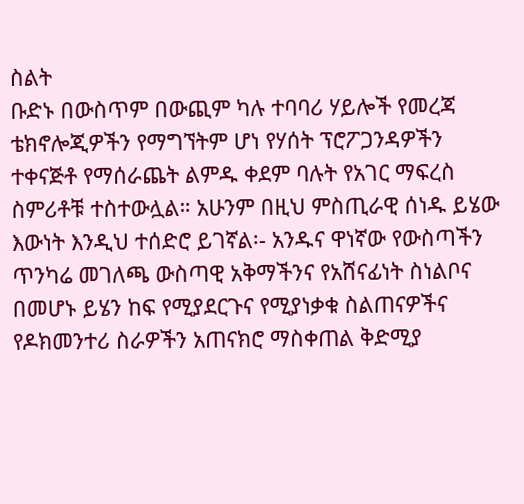ስልት
ቡድኑ በውስጥም በውጪም ካሉ ተባባሪ ሃይሎች የመረጃ ቴክኖሎጂዎችን የማግኘትም ሆነ የሃሰት ፕሮፖጋንዳዎችን ተቀናጅቶ የማሰራጨት ልምዱ ቀደም ባሉት የአገር ማፍረስ ስምሪቶቹ ተስተውሏል። አሁንም በዚህ ምስጢራዊ ሰነዱ ይሄው እውነት እንዲህ ተሰድሮ ይገኛል፡- አንዱና ዋነኛው የውስጣችን ጥንካሬ መገለጫ ውስጣዊ አቅማችንና የአሸናፊነት ስነልቦና በመሆኑ ይሄን ከፍ የሚያደርጉና የሚያነቃቁ ስልጠናዎችና የዶክመንተሪ ስራዎችን አጠናክሮ ማስቀጠል ቅድሚያ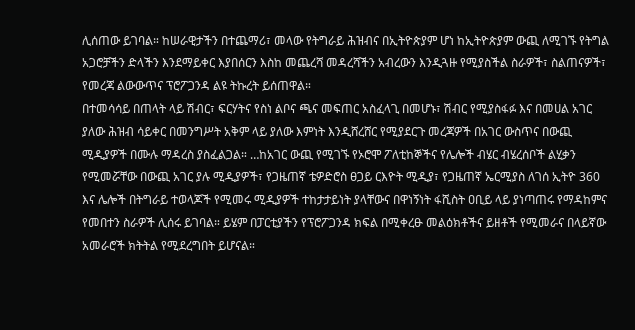ሊሰጠው ይገባል። ከሠራዊታችን በተጨማሪ፣ መላው የትግራይ ሕዝብና በኢትዮጵያም ሆነ ከኢትዮጵያም ውጪ ለሚገኙ የትግል አጋሮቻችን ድላችን እንደማይቀር እያበሰርን እስከ መጨረሻ መዳረሻችን አብረውን እንዲጓዙ የሚያስችል ስራዎች፣ ስልጠናዎች፣ የመረጃ ልውውጥና ፕሮፖጋንዳ ልዩ ትኩረት ይሰጠዋል።
በተመሳሳይ በጠላት ላይ ሽብር፣ ፍርሃትና የስነ ልቦና ጫና መፍጠር አስፈላጊ በመሆኑ፣ ሽብር የሚያስፋፉ እና በመሀል አገር ያለው ሕዝብ ሳይቀር በመንግሥት አቅም ላይ ያለው እምነት እንዲሸረሸር የሚያደርጉ መረጃዎች በአገር ውስጥና በውጪ ሚዲያዎች በሙሉ ማዳረስ ያስፈልጋል። …ከአገር ውጪ የሚገኙ የኦሮሞ ፖለቲከኞችና የሌሎች ብሄር ብሄረሰቦች ልሂቃን የሚመሯቸው በውጪ አገር ያሉ ሚዲያዎች፣ የጋዜጠኛ ቴዎድሮስ ፀጋይ ርእዮት ሚዲያ፣ የጋዜጠኛ ኤርሚያስ ለገሰ ኢትዮ 360 እና ሌሎች በትግራይ ተወላጆች የሚመሩ ሚዲያዎች ተከታታይነት ያላቸውና በዋነኝነት ፋሺስት ዐቢይ ላይ ያነጣጠሩ የማዳከምና የመበተን ስራዎች ሊሰሩ ይገባል። ይሄም በፓርቲያችን የፕሮፖጋንዳ ክፍል በሚቀረፁ መልዕክቶችና ይዘቶች የሚመራና በላይኛው አመራሮች ክትትል የሚደረግበት ይሆናል።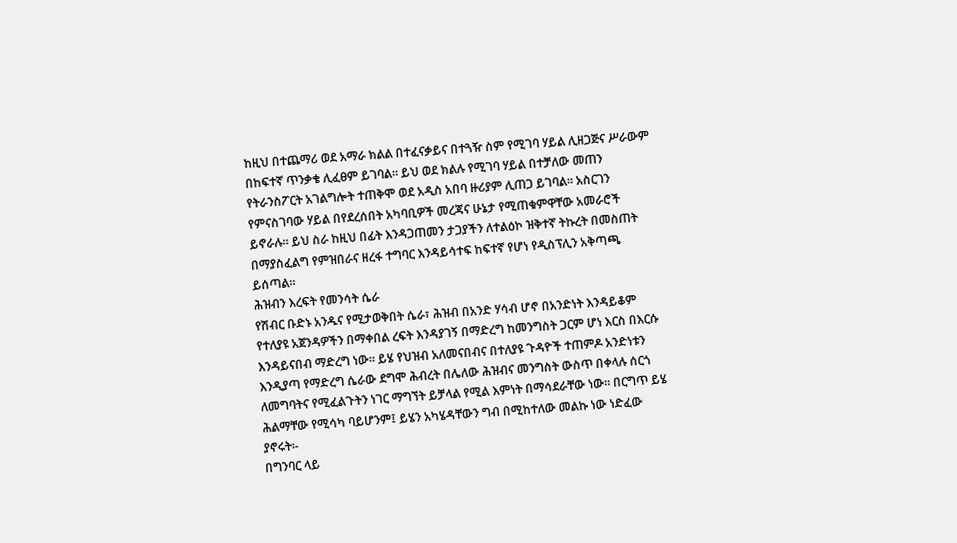ከዚህ በተጨማሪ ወደ አማራ ክልል በተፈናቃይና በተጓዥ ስም የሚገባ ሃይል ሊዘጋጅና ሥራውም በከፍተኛ ጥንቃቄ ሊፈፀም ይገባል። ይህ ወደ ክልሉ የሚገባ ሃይል በተቻለው መጠን የትራንስፖርት አገልግሎት ተጠቅሞ ወደ አዲስ አበባ ዙሪያም ሊጠጋ ይገባል። አስርገን የምናስገባው ሃይል በየደረሰበት አካባቢዎች መረጃና ሁኔታ የሚጠቁምዋቸው አመራሮች ይኖራሉ። ይህ ስራ ከዚህ በፊት እንዳጋጠመን ታጋያችን ለተልዕኮ ዝቅተኛ ትኩረት በመስጠት በማያስፈልግ የምዝበራና ዘረፋ ተግባር እንዳይሳተፍ ከፍተኛ የሆነ የዲስፕሊን አቅጣጫ ይሰጣል።
ሕዝብን እረፍት የመንሳት ሴራ
የሽብር ቡድኑ አንዱና የሚታወቅበት ሴራ፣ ሕዝብ በአንድ ሃሳብ ሆኖ በአንድነት እንዳይቆም የተለያዩ አጀንዳዎችን በማቀበል ረፍት እንዳያገኝ በማድረግ ከመንግስት ጋርም ሆነ እርስ በእርሱ እንዳይናበብ ማድረግ ነው። ይሄ የህዝብ አለመናበብና በተለያዩ ጉዳዮች ተጠምዶ አንድነቱን እንዲያጣ የማድረግ ሴራው ደግሞ ሕብረት በሌለው ሕዝብና መንግስት ውስጥ በቀላሉ ሰርጎ ለመግባትና የሚፈልጉትን ነገር ማግኘት ይቻላል የሚል እምነት በማሳደራቸው ነው። በርግጥ ይሄ ሕልማቸው የሚሳካ ባይሆንም፤ ይሄን አካሄዳቸውን ግብ በሚከተለው መልኩ ነው ነድፈው ያኖሩት፡-
በግንባር ላይ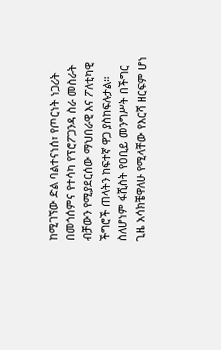ከሚገኘው ድል ባልተናነሰ፣ የጦርነት ነጋሪት በመጎሰምና የተሳካ የፕሮፖጋንዳ ስራ መስራት ብቻውን የሚያደርሰው ማህበራዊ እና ፖለቲካዊ ችግሮች ጠላትን ከፍተኛ ዋጋ ያስከፍሉታል። ስለሆነም ፋሺስት የዐቢይ መንግሥት በችግር ጊዜ አሳክቼዋለሁ የሚላቸው የእርሻ ዘርፍም ሆነ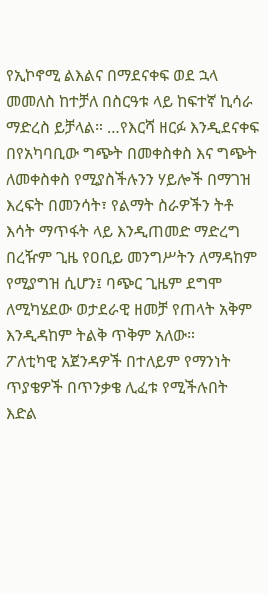የኢኮኖሚ ልእልና በማደናቀፍ ወደ ኋላ መመለስ ከተቻለ በስርዓቱ ላይ ከፍተኛ ኪሳራ ማድረስ ይቻላል። …የእርሻ ዘርፉ እንዲደናቀፍ በየአካባቢው ግጭት በመቀስቀስ እና ግጭት ለመቀስቀስ የሚያስችሉንን ሃይሎች በማገዝ እረፍት በመንሳት፣ የልማት ስራዎችን ትቶ እሳት ማጥፋት ላይ እንዲጠመድ ማድረግ በረዥም ጊዜ የዐቢይ መንግሥትን ለማዳከም የሚያግዝ ሲሆን፤ ባጭር ጊዜም ደግሞ ለሚካሄደው ወታደራዊ ዘመቻ የጠላት አቅም እንዲዳከም ትልቅ ጥቅም አለው።
ፖለቲካዊ አጀንዳዎች በተለይም የማንነት ጥያቄዎች በጥንቃቄ ሊፈቱ የሚችሉበት እድል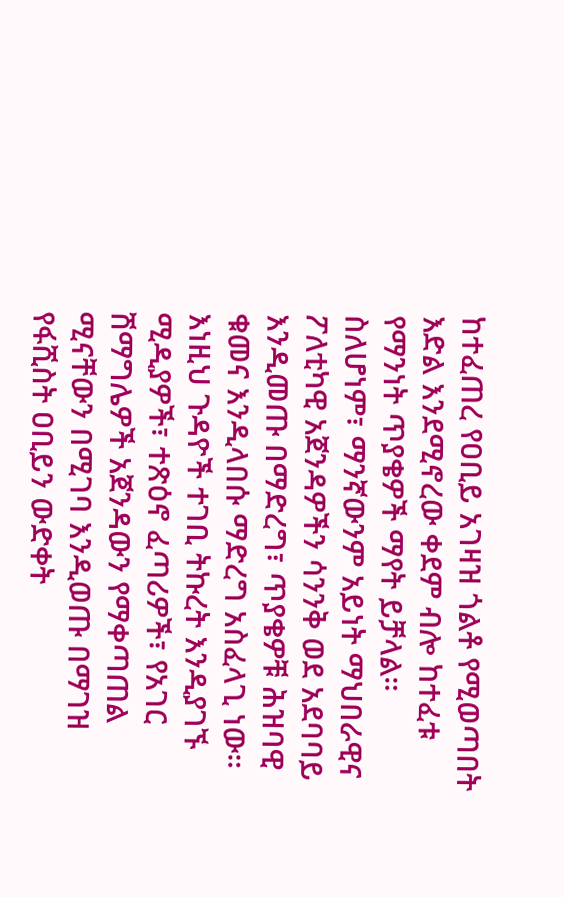ከተፈጠረ የዐቢይ አገዛዝ ጎልቶ የሚወጣበት እድል እንደሚኖረው ቀደም ብሎ ከተፈቱ የማንነት ጥያቄዎች ማየት ይቻላል። ስለሆነም፣ ማንኛውንም አይነት ማህበራዊና ፖለቲካዊ አጀንዳዎችን ሳንንቅ ወደ አደባባይ እንዲመጡ በማድረግ፣ ጥያቄዎቹ ሕዝባዊ ቁመና እንዲላበሱ ማድረግ አስፈላጊ ነው። እነዚህ ጉዳዮች ተገቢ ትኩረት እንዲያገኙ ሚዲያዎች፣ ተጽዕኖ ፈጣሪዎች፣ የአገር ሽማግሌዎች አጀንዳውን የማቀጣጠል ሚናቸውን በሚገባ እንዲወጡ በማገዝ የፋሺስት ዐቢይን ውድቀት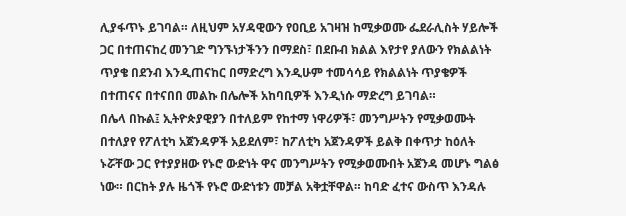ሊያፋጥኑ ይገባል። ለዚህም አሃዳዊውን የዐቢይ አገዛዝ ከሚቃወሙ ፌደራሊስት ሃይሎች ጋር በተጠናከረ መንገድ ግንኙነታችንን በማደስ፣ በደቡብ ክልል እየታየ ያለውን የክልልነት ጥያቄ በደንብ እንዲጠናከር በማድረግ እንዲሁም ተመሳሳይ የክልልነት ጥያቄዎች በተጠናና በተናበበ መልኩ በሌሎች አከባቢዎች እንዲነሱ ማድረግ ይገባል።
በሌላ በኩል፤ ኢትዮጵያዊያን በተለይም የከተማ ነዋሪዎች፣ መንግሥትን የሚቃወሙት በተለያየ የፖለቲካ አጀንዳዎች አይደለም፣ ከፖለቲካ አጀንዳዎች ይልቅ በቀጥታ ከዕለት ኑሯቸው ጋር የተያያዘው የኑሮ ውድነት ዋና መንግሥትን የሚቃወሙበት አጀንዳ መሆኑ ግልፅ ነው። በርከት ያሉ ዜጎች የኑሮ ውድነቱን መቻል አቅቷቸዋል። ከባድ ፈተና ውስጥ እንዳሉ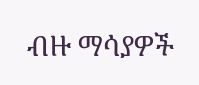ብዙ ማሳያዎች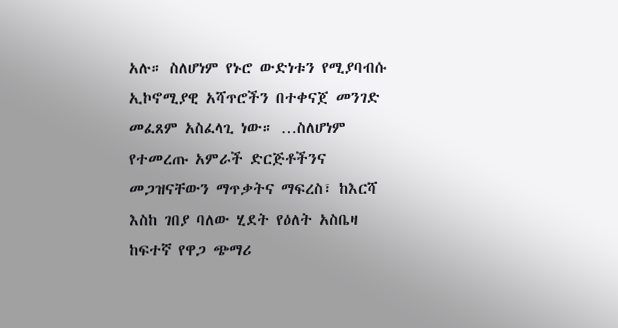አሉ። ስለሆነም የኑሮ ውድነቱን የሚያባብሱ ኢኮኖሚያዊ አሻጥሮችን በተቀናጀ መንገድ መፈጸም አስፈላጊ ነው። …ስለሆነም የተመረጡ አምራች ድርጅቶችንና መጋዝናቸውን ማጥቃትና ማፍረስ፣ ከእርሻ እስከ ገበያ ባለው ሂደት የዕለት አስቤዛ ከፍተኛ የዋጋ ጭማሪ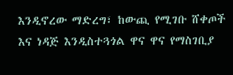እንዲኖረው ማድረግ፣ ከውጪ የሚገቡ ሸቀጦች እና ነዳጅ እንዲስተጓጎል ዋና ዋና የማስገቢያ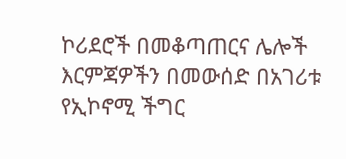ኮሪደሮች በመቆጣጠርና ሌሎች እርምጃዎችን በመውሰድ በአገሪቱ የኢኮኖሚ ችግር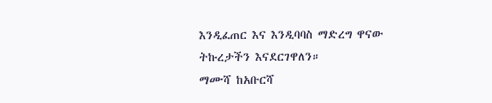እንዲፈጠር እና እንዲባባስ ማድረግ ዋናው ትኩረታችን እናደርገዋለን።
ማሙሻ ከአቡርሻ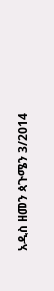አዲስ ዘመን ጳጉሜን 3/2014